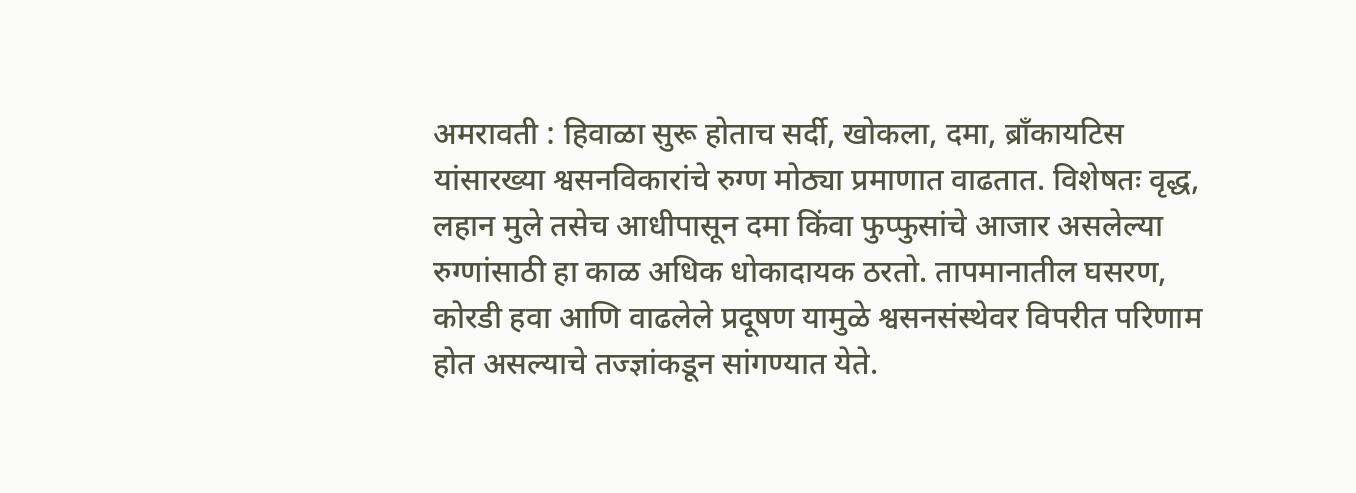अमरावती : हिवाळा सुरू होताच सर्दी, खोकला, दमा, ब्राँकायटिस यांसारख्या श्वसनविकारांचे रुग्ण मोठ्या प्रमाणात वाढतात. विशेषतः वृद्ध, लहान मुले तसेच आधीपासून दमा किंवा फुप्फुसांचे आजार असलेल्या रुग्णांसाठी हा काळ अधिक धोकादायक ठरतो. तापमानातील घसरण, कोरडी हवा आणि वाढलेले प्रदूषण यामुळे श्वसनसंस्थेवर विपरीत परिणाम होत असल्याचे तज्ज्ञांकडून सांगण्यात येते.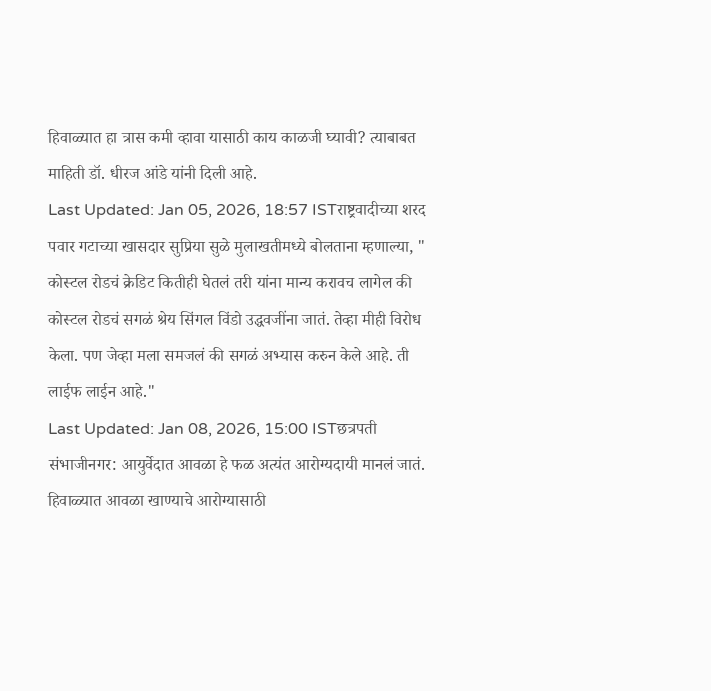हिवाळ्यात हा त्रास कमी व्हावा यासाठी काय काळजी घ्यावी? त्याबाबत माहिती डॉ. धीरज आंडे यांनी दिली आहे.
Last Updated: Jan 05, 2026, 18:57 ISTराष्ट्रवादीच्या शरद पवार गटाच्या खासदार सुप्रिया सुळे मुलाखतीमध्ये बोलताना म्हणाल्या, " कोस्टल रोडचं क्रेडिट कितीही घेतलं तरी यांना मान्य करावच लागेल की कोस्टल रोडचं सगळं श्रेय सिंगल विंडो उद्धवजींना जातं. तेव्हा मीही विरोध केला. पण जेव्हा मला समजलं की सगळं अभ्यास करुन केले आहे. ती लाईफ लाईन आहे."
Last Updated: Jan 08, 2026, 15:00 ISTछत्रपती संभाजीनगर: आयुर्वेदात आवळा हे फळ अत्यंत आरोग्यदायी मानलं जातं. हिवाळ्यात आवळा खाण्याचे आरोग्यासाठी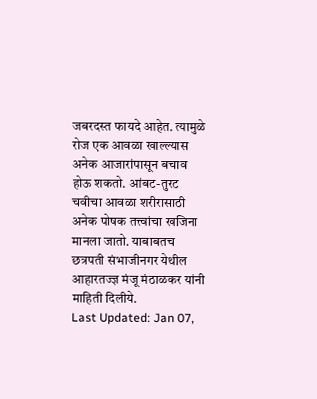जबरदस्त फायदे आहेत. त्यामुळे रोज एक आवळा खाल्ल्यास अनेक आजारांपासून बचाव होऊ शकतो. आंबट-तुरट चवीचा आवळा शरीरासाठी अनेक पोषक तत्त्वांचा खजिना मानला जातो. याबाबतच छत्रपती संभाजीनगर येथील आहारतज्ज्ञ मंजू मंठाळकर यांनी माहिती दिलीये.
Last Updated: Jan 07,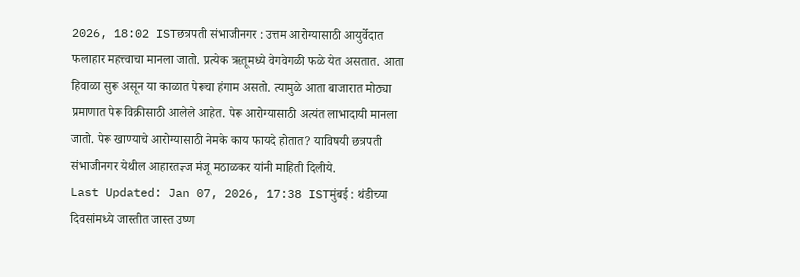2026, 18:02 ISTछत्रपती संभाजीनगर : उत्तम आरोग्यासाठी आयुर्वेदात फलाहार महत्त्वाचा मानला जातो. प्रत्येक ऋतूमध्ये वेगवेगळी फळे येत असतात. आता हिवाळा सुरू असून या काळात पेरूचा हंगाम असतो. त्यामुळे आता बाजारात मोठ्या प्रमाणात पेरू विक्रीसाठी आलेले आहेत. पेरू आरोग्यासाठी अत्यंत लाभादायी मानला जातो. पेरू खाण्याचे आरोग्यासाठी नेमके काय फायदे होतात? याविषयी छत्रपती संभाजीनगर येथील आहारतज्ञ्ज मंजू मठाळकर यांनी माहिती दिलीये.
Last Updated: Jan 07, 2026, 17:38 ISTमुंबई : थंडीच्या दिवसांमध्ये जास्तीत जास्त उष्ण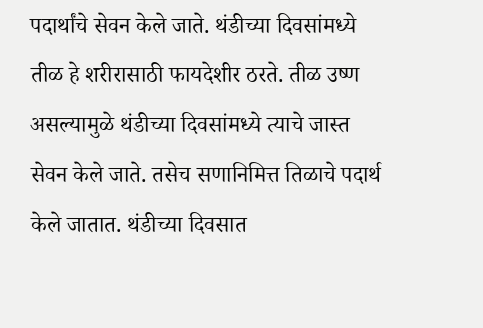पदार्थांचे सेवन केले जाते. थंडीच्या दिवसांमध्ये तीळ हे शरीरासाठी फायदेशीर ठरते. तीळ उष्ण असल्यामुळे थंडीच्या दिवसांमध्ये त्याचे जास्त सेवन केले जाते. तसेच सणानिमित्त तिळाचे पदार्थ केले जातात. थंडीच्या दिवसात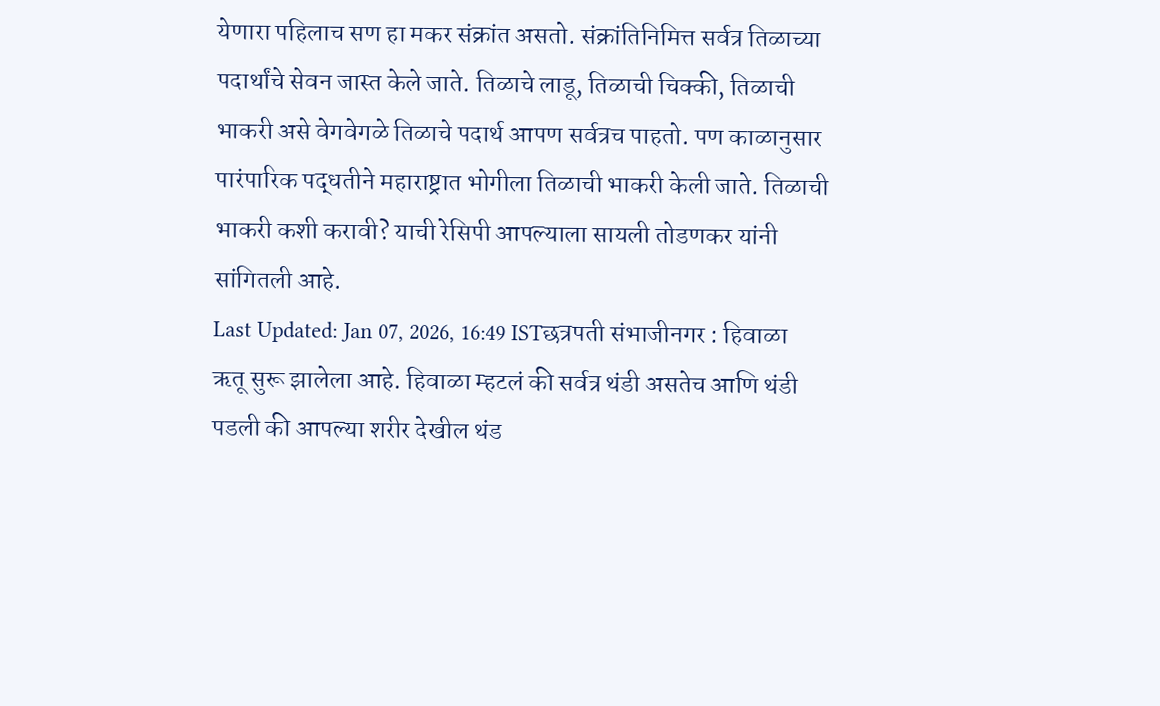येणारा पहिलाच सण हा मकर संक्रांत असतो. संक्रांतिनिमित्त सर्वत्र तिळाच्या पदार्थांचे सेवन जास्त केले जाते. तिळाचे लाडू, तिळाची चिक्की, तिळाची भाकरी असे वेगवेगळे तिळाचे पदार्थ आपण सर्वत्रच पाहतो. पण काळानुसार पारंपारिक पद्धतीने महाराष्ट्रात भोगीला तिळाची भाकरी केली जाते. तिळाची भाकरी कशी करावी? याची रेसिपी आपल्याला सायली तोडणकर यांनी सांगितली आहे.
Last Updated: Jan 07, 2026, 16:49 ISTछत्रपती संभाजीनगर : हिवाळा ऋतू सुरू झालेला आहे. हिवाळा म्हटलं की सर्वत्र थंडी असतेच आणि थंडी पडली की आपल्या शरीर देखील थंड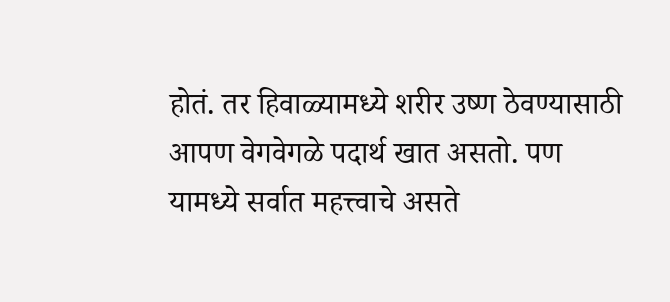होतं. तर हिवाळ्यामध्ये शरीर उष्ण ठेवण्यासाठी आपण वेगवेगळे पदार्थ खात असतो. पण यामध्ये सर्वात महत्त्वाचे असते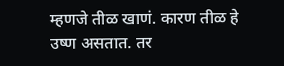म्हणजे तीळ खाणं. कारण तीळ हे उष्ण असतात. तर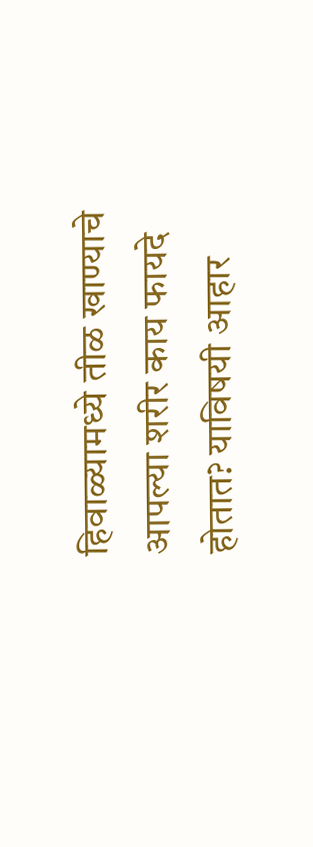हिवाळ्यामध्ये तीळ खाण्याचे आपल्या शरीर काय फायदे होतात? याविषयी आहार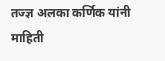तज्ज्ञ अलका कर्णिक यांनी माहिती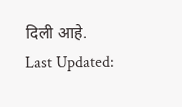दिली आहे.
Last Updated: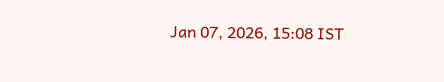Jan 07, 2026, 15:08 IST